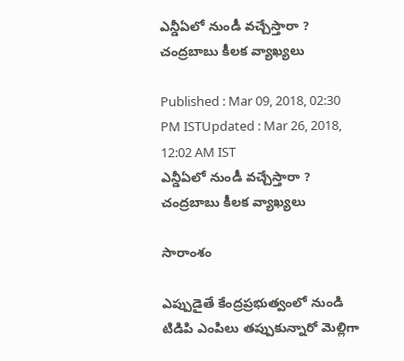ఎన్డీఏలో నుండీ వచ్చేస్తారా ? చంద్రబాబు కీలక వ్యాఖ్యలు

Published : Mar 09, 2018, 02:30 PM ISTUpdated : Mar 26, 2018, 12:02 AM IST
ఎన్డీఏలో నుండీ వచ్చేస్తారా ? చంద్రబాబు కీలక వ్యాఖ్యలు

సారాంశం

ఎప్పుడైతే కేంద్రప్రభుత్వంలో నుండి టిడిపి ఎంపిలు తప్పుకున్నారో మెల్లిగా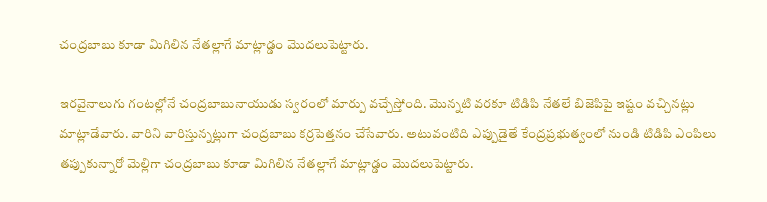చంద్రబాబు కూడా మిగిలిన నేతల్లాగే మాట్లాడ్డం మొదలుపెట్టారు.

ఇరవైనాలుగు గంటల్లోనే చంద్రబాబునాయుడు స్వరంలో మార్పు వచ్చేస్తోంది. మొన్నటి వరకూ టిడిపి నేతలే బిజెపిపై ఇష్టం వచ్చినట్లు మాట్లాడేవారు. వారిని వారిస్తున్నట్లుగా చంద్రబాబు కర్రపెత్తనం చేసేవారు. అటువంటిది ఎప్పుడైతే కేంద్రప్రభుత్వంలో నుండి టిడిపి ఎంపిలు తప్పుకున్నారో మెల్లిగా చంద్రబాబు కూడా మిగిలిన నేతల్లాగే మాట్లాడ్డం మొదలుపెట్టారు.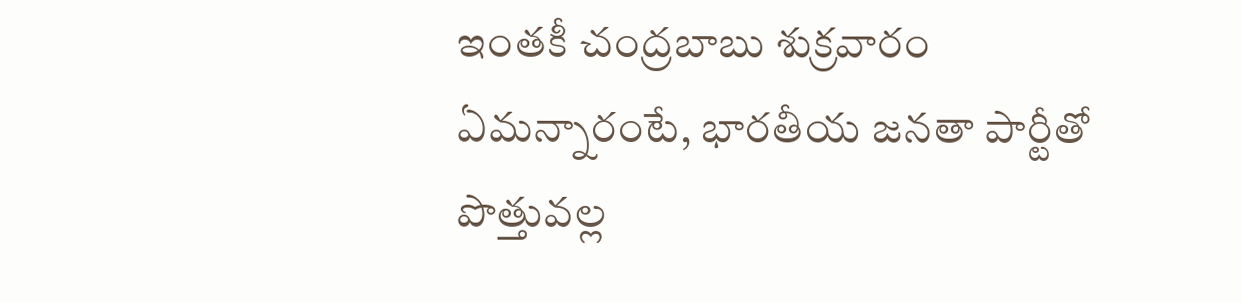ఇంతకీ చంద్రబాబు శుక్రవారం ఏమన్నారంటే, భారతీయ జనతా పార్టీతో పొత్తువల్ల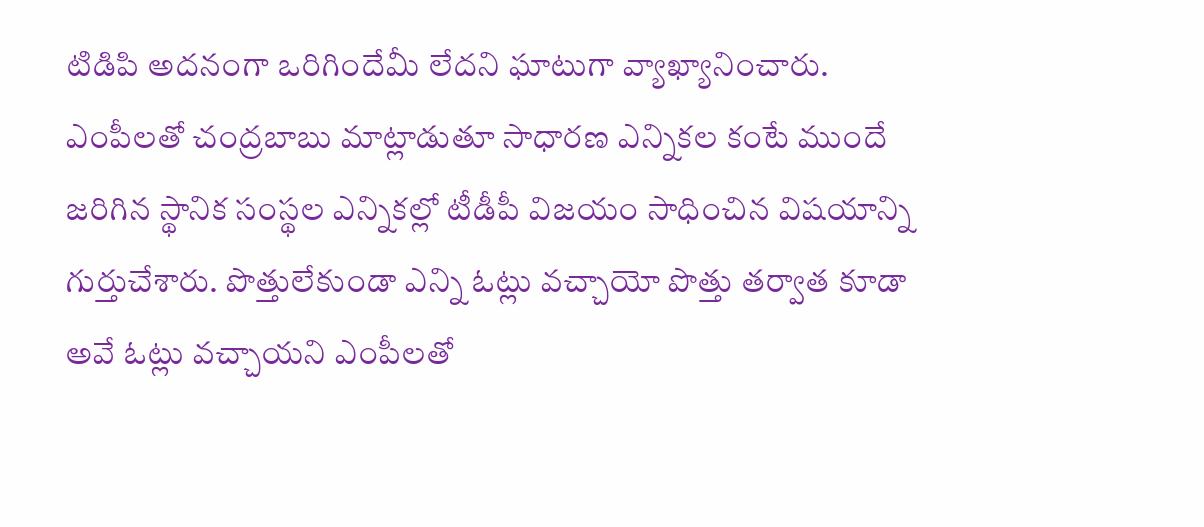టిడిపి అదనంగా ఒరిగిందేమీ లేదని ఘాటుగా వ్యాఖ్యానించారు. ఎంపీలతో చంద్రబాబు మాట్లాడుతూ సాధారణ ఎన్నికల కంటే ముందే జరిగిన స్థానిక సంస్థల ఎన్నికల్లో టీడీపీ విజయం సాధించిన విషయాన్ని గుర్తుచేశారు. పొత్తులేకుండా ఎన్ని ఓట్లు వచ్చాయో పొత్తు తర్వాత కూడా అవే ఓట్లు వచ్చాయని ఎంపీలతో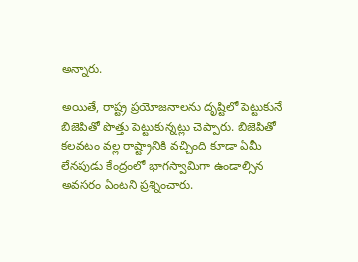అన్నారు.

అయితే, రాష్ట్ర ప్రయోజనాలను దృష్టిలో పెట్టుకునే బిజెపితో పొత్తు పెట్టుకున్నట్లు చెప్పారు. బిజెపితో కలవటం వల్ల రాష్ట్రానికి వచ్చింది కూడా ఏమీ లేనపుడు కేంద్రంలో భాగస్వామిగా ఉండాల్సిన అవసరం ఏంటని ప్రశ్నించారు.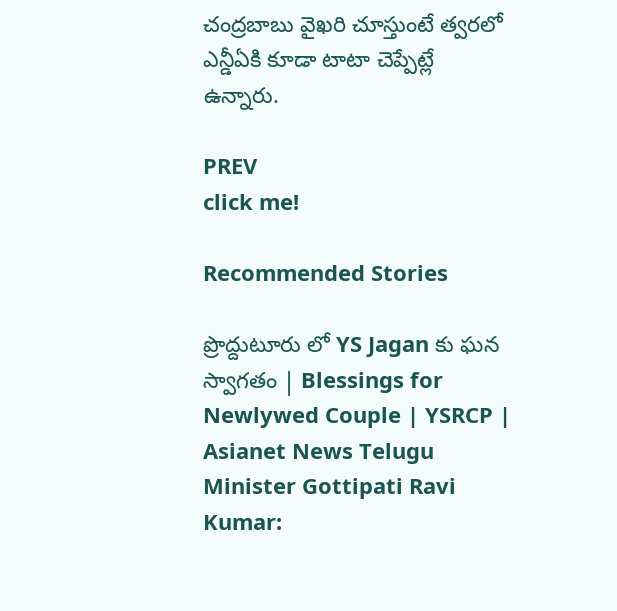చంద్రబాబు వైఖరి చూస్తుంటే త్వరలో ఎన్డీఏకి కూడా టాటా చెప్పేట్లే ఉన్నారు.

PREV
click me!

Recommended Stories

ప్రొద్దుటూరు లో YS Jagan కు ఘన స్వాగతం | Blessings for Newlywed Couple | YSRCP | Asianet News Telugu
Minister Gottipati Ravi Kumar: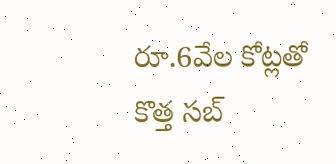రూ.6వేల కోట్ల‌తో కొత్త స‌బ్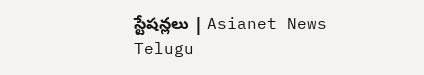స్టేష‌న్లలు | Asianet News Telugu